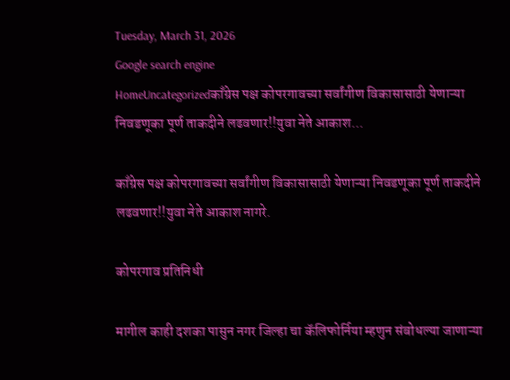Tuesday, March 31, 2026
Google search engine
HomeUncategorizedकाँग्रेस पक्ष कोपरगावच्या सर्वांगीण विकासासाठी येणाऱ्या निवडणूका पूर्ण ताकदीने लढवणार!!युवा नेते आकाश...

काँग्रेस पक्ष कोपरगावच्या सर्वांगीण विकासासाठी येणाऱ्या निवडणूका पूर्ण ताकदीने लढवणार!!युवा नेते आकाश नागरे.

कोपरगाव प्रतिनिधी

मागील काही दशका पासुन नगर जिल्हा चा कॅलिफोर्निया म्हणुन संबोधल्या जाणाऱ्या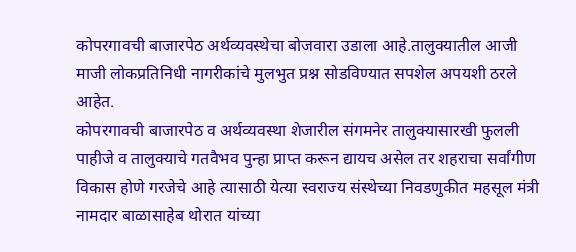कोपरगावची बाजारपेठ अर्थव्यवस्थेचा बोजवारा उडाला आहे.तालुक्यातील आजी माजी लोकप्रतिनिधी नागरीकांचे मुलभुत प्रश्न सोडविण्यात सपशेल अपयशी ठरले आहेत.
कोपरगावची बाजारपेठ व अर्थव्यवस्था शेजारील संगमनेर तालुक्यासारखी फुलली पाहीजे व तालुक्याचे गतवैभव पुन्हा प्राप्त करून द्यायच असेल तर शहराचा सर्वांगीण विकास होणे गरजेचे आहे त्यासाठी येत्या स्वराज्य संस्थेच्या निवडणुकीत महसूल मंत्री नामदार बाळासाहेब थोरात यांच्या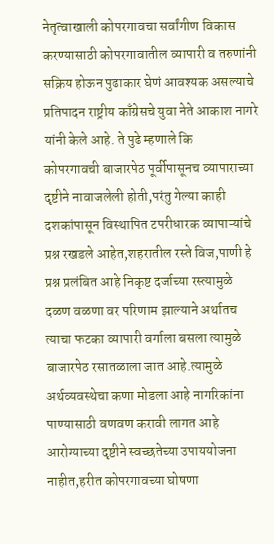नेतृत्वाखाली कोपरगावचा सर्वांगीण विकास करण्यासाठी कोपरगावातील व्यापारी व तरुणांनी सक्रिय होऊन पुढाकार घेणं आवश्यक असल्याचे प्रतिपादन राष्ट्रीय काँग्रेसचे युवा नेते आकाश नागरे यांनी केले आहे. ते पुढे म्हणाले कि
कोपरगावची बाजारपेठ पूर्वीपासूनच व्यापाराच्या दृष्टीने नावाजलेली होती,परंतु गेल्या काही दशकांपासून विस्थापित टपरीधारक व्यापाऱ्यांचे प्रश्न रखडले आहेत,शहरातील रस्ते विज,पाणी हे प्रश्न प्रलंबित आहे निकृष्ट दर्जाच्या रस्त्यामुळे दळण वळणा वर परिणाम झाल्याने अर्थातच त्याचा फटका व्यापारी वर्गाला बसला त्यामुळे बाजारपेठ रसातळाला जात आहे.त्यामुळे अर्थव्यवस्थेचा कणा मोडला आहे नागरिकांना पाण्यासाठी वणवण करावी लागत आहे आरोग्याच्या दृष्टीने स्वच्छतेच्या उपाययोजना नाहीत,हरीत कोपरगावच्या घोषणा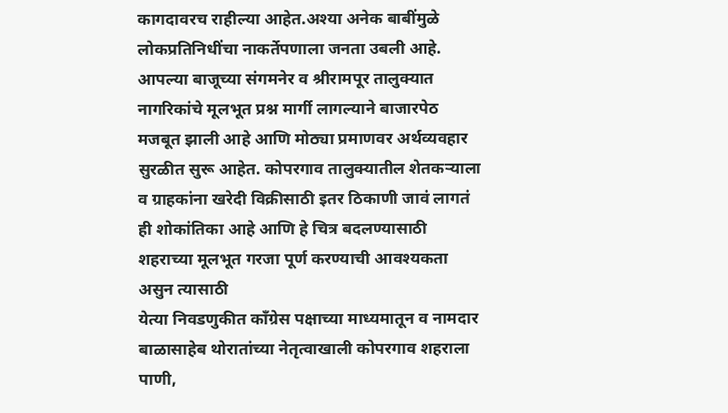कागदावरच राहील्या आहेत.अश्या अनेक बाबींमुळे लोकप्रतिनिधींचा नाकर्तेपणाला जनता उबली आहे.
आपल्या बाजूच्या संगमनेर व श्रीरामपूर तालुक्यात नागरिकांचे मूलभूत प्रश्न मार्गी लागल्याने बाजारपेठ मजबूत झाली आहे आणि मोठ्या प्रमाणवर अर्थव्यवहार सुरळीत सुरू आहेत. कोपरगाव तालुक्यातील शेतकऱ्याला व ग्राहकांना खरेदी विक्रीसाठी इतर ठिकाणी जावं लागतं ही शोकांतिका आहे आणि हे चित्र बदलण्यासाठी शहराच्या मूलभूत गरजा पूर्ण करण्याची आवश्यकता असुन त्यासाठी
येत्या निवडणुकीत काँग्रेस पक्षाच्या माध्यमातून व नामदार बाळासाहेब थोरातांच्या नेतृत्वाखाली कोपरगाव शहराला पाणी,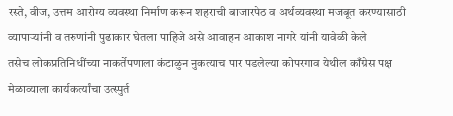रस्ते, वीज, उत्तम आरोग्य व्यवस्था निर्माण करून शहराची बाजारपेठ व अर्थव्यवस्था मजबूत करण्यासाठी व्यापाऱ्यांनी व तरुणांनी पुढाकार घेतला पाहिजे असे आवाहन आकाश नागरे यांनी यावेळी केले
तसेच लोकप्रतिनिधींच्या नाकर्तेपणाला कंटाळुन नुकत्याच पार पडलेल्या कोपरगाव येथील काँग्रेस पक्ष मेळाव्याला कार्यकर्त्यांचा उत्स्पुर्त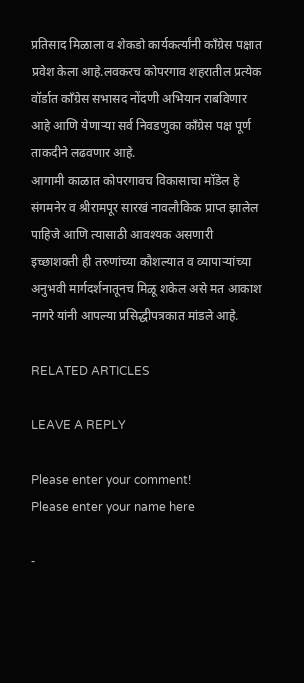प्रतिसाद मिळाला व शेकडो कार्यकर्त्यांनी काँग्रेस पक्षात प्रवेश केला आहे.लवकरच कोपरगाव शहरातील प्रत्येक
वॉर्डात काँग्रेस सभासद नोंदणी अभियान राबविणार आहे आणि येणाऱ्या सर्व निवडणुका काँग्रेस पक्ष पूर्ण ताकदीने लढवणार आहे.
आगामी काळात कोपरगावच विकासाचा मॉडेल हे संगमनेर व श्रीरामपूर सारखं नावलौकिक प्राप्त झालेल पाहिजे आणि त्यासाठी आवश्यक असणारी इच्छाशक्ती ही तरुणांच्या कौशल्यात व व्यापाऱ्यांच्या अनुभवी मार्गदर्शनातूनच मिळू शकेल असे मत आकाश नागरे यांनी आपल्या प्रसिद्धीपत्रकात मांडले आहे.

RELATED ARTICLES

LEAVE A REPLY

Please enter your comment!
Please enter your name here

-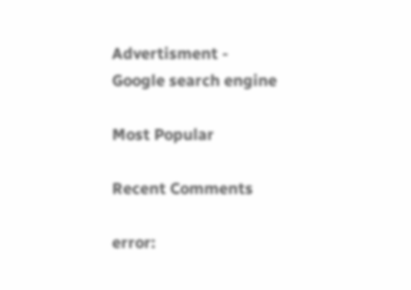Advertisment -
Google search engine

Most Popular

Recent Comments

error: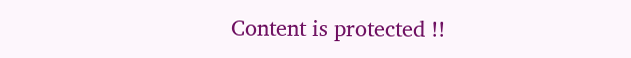Content is protected !!